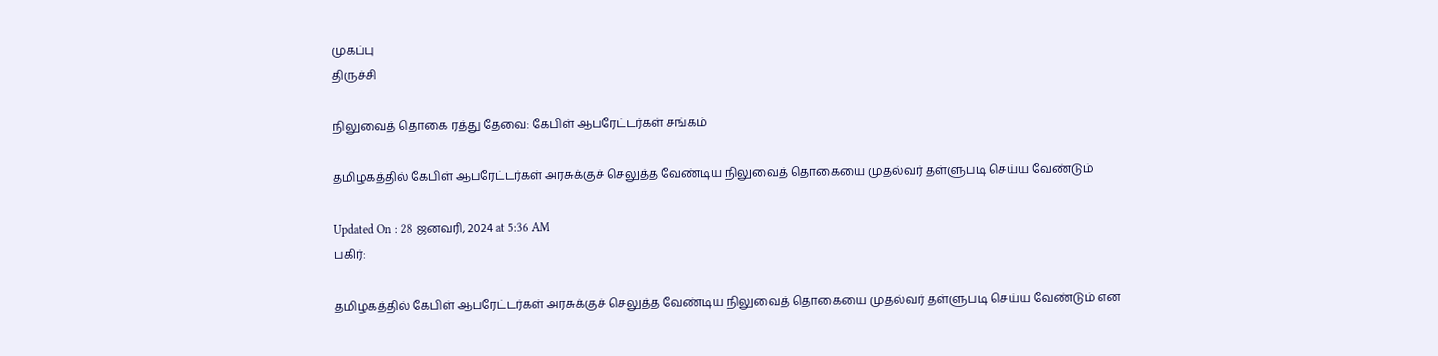முகப்பு
திருச்சி

நிலுவைத் தொகை ரத்து தேவை: கேபிள் ஆபரேட்டர்கள் சங்கம்

தமிழகத்தில் கேபிள் ஆபரேட்டர்கள் அரசுக்குச் செலுத்த வேண்டிய நிலுவைத் தொகையை முதல்வர் தள்ளுபடி செய்ய வேண்டும்

Updated On : 28 ஜனவரி, 2024 at 5:36 AM
பகிர்:

தமிழகத்தில் கேபிள் ஆபரேட்டர்கள் அரசுக்குச் செலுத்த வேண்டிய நிலுவைத் தொகையை முதல்வர் தள்ளுபடி செய்ய வேண்டும் என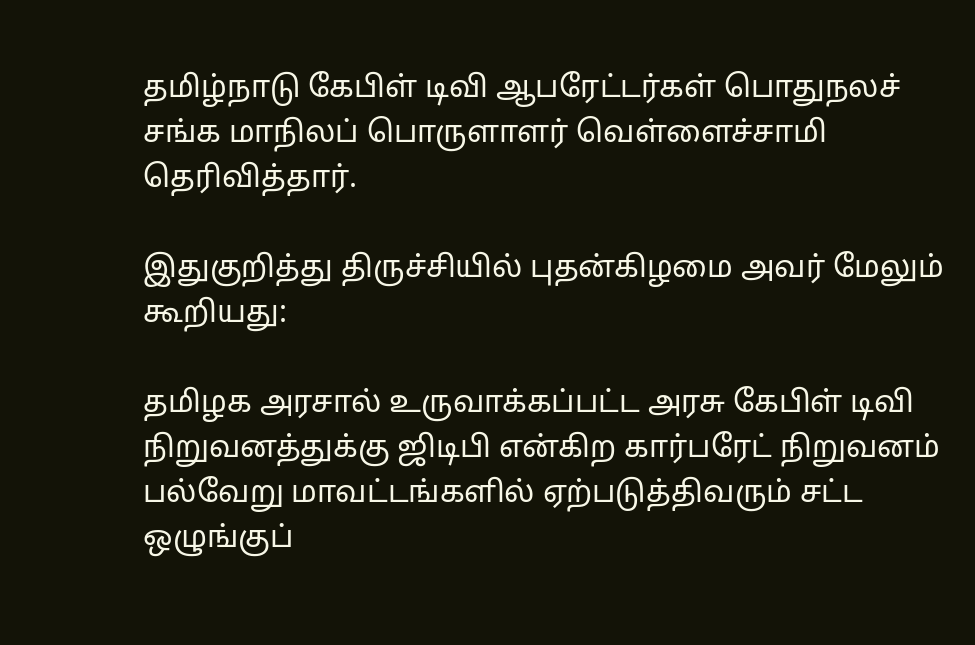தமிழ்நாடு கேபிள் டிவி ஆபரேட்டர்கள் பொதுநலச் சங்க மாநிலப் பொருளாளர் வெள்ளைச்சாமி தெரிவித்தார்.

இதுகுறித்து திருச்சியில் புதன்கிழமை அவர் மேலும் கூறியது:

தமிழக அரசால் உருவாக்கப்பட்ட அரசு கேபிள் டிவி நிறுவனத்துக்கு ஜிடிபி என்கிற கார்பரேட் நிறுவனம் பல்வேறு மாவட்டங்களில் ஏற்படுத்திவரும் சட்ட ஒழுங்குப்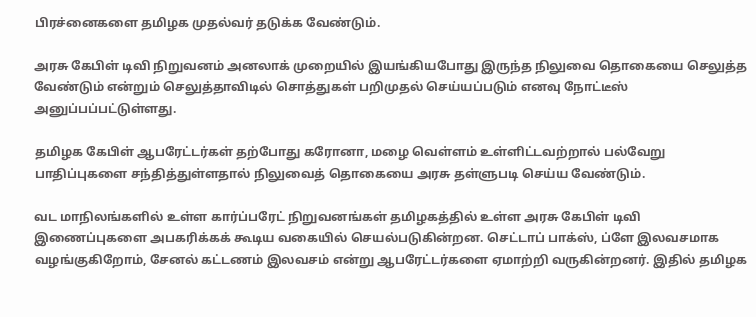பிரச்னைகளை தமிழக முதல்வர் தடுக்க வேண்டும்.

அரசு கேபிள் டிவி நிறுவனம் அனலாக் முறையில் இயங்கியபோது இருந்த நிலுவை தொகையை செலுத்த வேண்டும் என்றும் செலுத்தாவிடில் சொத்துகள் பறிமுதல் செய்யப்படும் எனவு நோட்டீஸ் அனுப்பப்பட்டுள்ளது.

தமிழக கேபிள் ஆபரேட்டர்கள் தற்போது கரோனா, மழை வெள்ளம் உள்ளிட்டவற்றால் பல்வேறு பாதிப்புகளை சந்தித்துள்ளதால் நிலுவைத் தொகையை அரசு தள்ளுபடி செய்ய வேண்டும்.

வட மாநிலங்களில் உள்ள கார்ப்பரேட் நிறுவனங்கள் தமிழகத்தில் உள்ள அரசு கேபிள் டிவி இணைப்புகளை அபகரிக்கக் கூடிய வகையில் செயல்படுகின்றன. செட்டாப் பாக்ஸ், ப்ளே இலவசமாக வழங்குகிறோம், சேனல் கட்டணம் இலவசம் என்று ஆபரேட்டர்களை ஏமாற்றி வருகின்றனர். இதில் தமிழக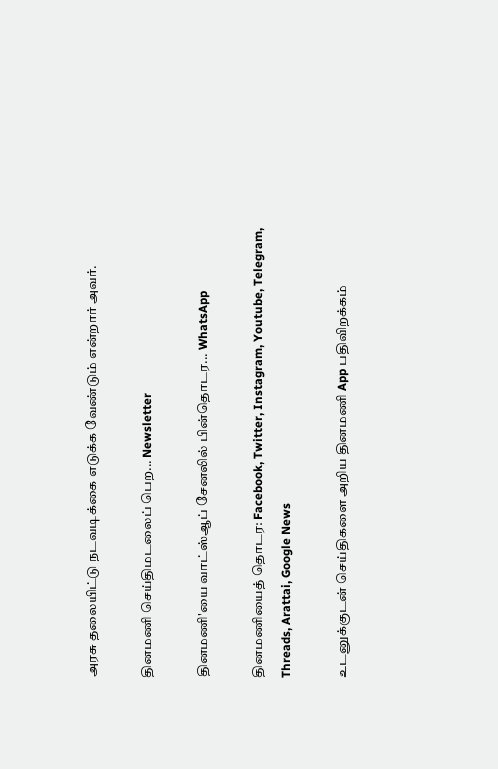அரசு தலையிட்டு நடவடிக்கை எடுக்க வேண்டும் என்றார் அவர்.

தினமணி செய்திமடலைப் பெற... Newsletter

தினமணி'யை வாட்ஸ்ஆப் சேனலில் பின்தொடர... WhatsApp

தினமணியைத் தொடர: Facebook, Twitter, Instagram, Youtube, Telegram, Threads, Arattai, Google News

உடனுக்குடன் செய்திகளை அறிய தினமணி App பதிவிறக்கம்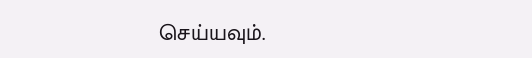செய்யவும்.